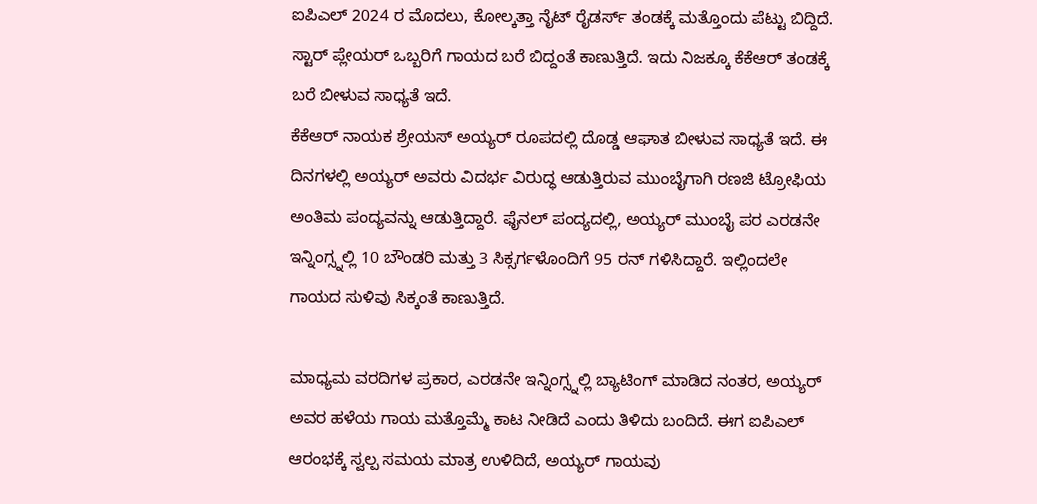ಐಪಿಎಲ್ 2024 ರ ಮೊದಲು, ಕೋಲ್ಕತ್ತಾ ನೈಟ್ ರೈಡರ್ಸ್ ತಂಡಕ್ಕೆ ಮತ್ತೊಂದು ಪೆಟ್ಟು ಬಿದ್ದಿದೆ. ಸ್ಟಾರ್ ಪ್ಲೇಯರ್ ಒಬ್ಬರಿಗೆ ಗಾಯದ ಬರೆ ಬಿದ್ದಂತೆ ಕಾಣುತ್ತಿದೆ. ಇದು ನಿಜಕ್ಕೂ ಕೆಕೆಆರ್ ತಂಡಕ್ಕೆ ಬರೆ ಬೀಳುವ ಸಾಧ್ಯತೆ ಇದೆ.
ಕೆಕೆಆರ್ ನಾಯಕ ಶ್ರೇಯಸ್ ಅಯ್ಯರ್ ರೂಪದಲ್ಲಿ ದೊಡ್ಡ ಆಘಾತ ಬೀಳುವ ಸಾಧ್ಯತೆ ಇದೆ. ಈ ದಿನಗಳಲ್ಲಿ ಅಯ್ಯರ್ ಅವರು ವಿದರ್ಭ ವಿರುದ್ಧ ಆಡುತ್ತಿರುವ ಮುಂಬೈಗಾಗಿ ರಣಜಿ ಟ್ರೋಫಿಯ ಅಂತಿಮ ಪಂದ್ಯವನ್ನು ಆಡುತ್ತಿದ್ದಾರೆ. ಫೈನಲ್ ಪಂದ್ಯದಲ್ಲಿ, ಅಯ್ಯರ್ ಮುಂಬೈ ಪರ ಎರಡನೇ ಇನ್ನಿಂಗ್ಸ್ನಲ್ಲಿ 10 ಬೌಂಡರಿ ಮತ್ತು 3 ಸಿಕ್ಸರ್ಗಳೊಂದಿಗೆ 95 ರನ್ ಗಳಿಸಿದ್ದಾರೆ. ಇಲ್ಲಿಂದಲೇ ಗಾಯದ ಸುಳಿವು ಸಿಕ್ಕಂತೆ ಕಾಣುತ್ತಿದೆ.

ಮಾಧ್ಯಮ ವರದಿಗಳ ಪ್ರಕಾರ, ಎರಡನೇ ಇನ್ನಿಂಗ್ಸ್ನಲ್ಲಿ ಬ್ಯಾಟಿಂಗ್ ಮಾಡಿದ ನಂತರ, ಅಯ್ಯರ್ ಅವರ ಹಳೆಯ ಗಾಯ ಮತ್ತೊಮ್ಮೆ ಕಾಟ ನೀಡಿದೆ ಎಂದು ತಿಳಿದು ಬಂದಿದೆ. ಈಗ ಐಪಿಎಲ್ ಆರಂಭಕ್ಕೆ ಸ್ವಲ್ಪ ಸಮಯ ಮಾತ್ರ ಉಳಿದಿದೆ, ಅಯ್ಯರ್ ಗಾಯವು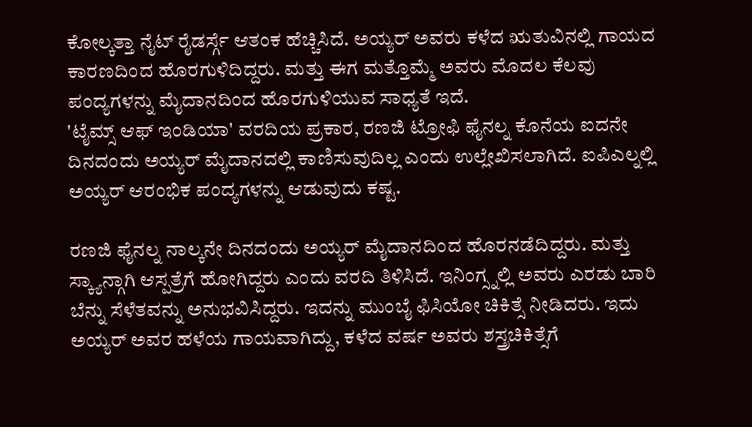ಕೋಲ್ಕತ್ತಾ ನೈಟ್ ರೈಡರ್ಸ್ಗೆ ಆತಂಕ ಹೆಚ್ಚಿಸಿದೆ. ಅಯ್ಯರ್ ಅವರು ಕಳೆದ ಋತುವಿನಲ್ಲಿ ಗಾಯದ ಕಾರಣದಿಂದ ಹೊರಗುಳಿದಿದ್ದರು. ಮತ್ತು ಈಗ ಮತ್ತೊಮ್ಮೆ ಅವರು ಮೊದಲ ಕೆಲವು ಪಂದ್ಯಗಳನ್ನು ಮೈದಾನದಿಂದ ಹೊರಗುಳಿಯುವ ಸಾಧ್ಯತೆ ಇದೆ.
'ಟೈಮ್ಸ್ ಆಫ್ ಇಂಡಿಯಾ' ವರದಿಯ ಪ್ರಕಾರ, ರಣಜಿ ಟ್ರೋಫಿ ಫೈನಲ್ನ ಕೊನೆಯ ಐದನೇ ದಿನದಂದು ಅಯ್ಯರ್ ಮೈದಾನದಲ್ಲಿ ಕಾಣಿಸುವುದಿಲ್ಲ ಎಂದು ಉಲ್ಲೇಖಿಸಲಾಗಿದೆ. ಐಪಿಎಲ್ನಲ್ಲಿ ಅಯ್ಯರ್ ಆರಂಭಿಕ ಪಂದ್ಯಗಳನ್ನು ಆಡುವುದು ಕಷ್ಟ.

ರಣಜಿ ಫೈನಲ್ನ ನಾಲ್ಕನೇ ದಿನದಂದು ಅಯ್ಯರ್ ಮೈದಾನದಿಂದ ಹೊರನಡೆದಿದ್ದರು. ಮತ್ತು ಸ್ಕ್ಯಾನ್ಗಾಗಿ ಆಸ್ಪತ್ರೆಗೆ ಹೋಗಿದ್ದರು ಎಂದು ವರದಿ ತಿಳಿಸಿದೆ. ಇನಿಂಗ್ಸ್ನಲ್ಲಿ ಅವರು ಎರಡು ಬಾರಿ ಬೆನ್ನು ಸೆಳೆತವನ್ನು ಅನುಭವಿಸಿದ್ದರು. ಇದನ್ನು ಮುಂಬೈ ಫಿಸಿಯೋ ಚಿಕಿತ್ಸೆ ನೀಡಿದರು. ಇದು ಅಯ್ಯರ್ ಅವರ ಹಳೆಯ ಗಾಯವಾಗಿದ್ದು, ಕಳೆದ ವರ್ಷ ಅವರು ಶಸ್ತ್ರಚಿಕಿತ್ಸೆಗೆ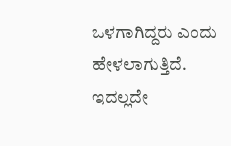ಒಳಗಾಗಿದ್ದರು ಎಂದು ಹೇಳಲಾಗುತ್ತಿದೆ.
ಇದಲ್ಲದೇ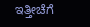ಇತ್ತೀಚೆಗೆ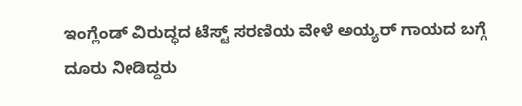ಇಂಗ್ಲೆಂಡ್ ವಿರುದ್ಧದ ಟೆಸ್ಟ್ ಸರಣಿಯ ವೇಳೆ ಅಯ್ಯರ್ ಗಾಯದ ಬಗ್ಗೆ ದೂರು ನೀಡಿದ್ದರು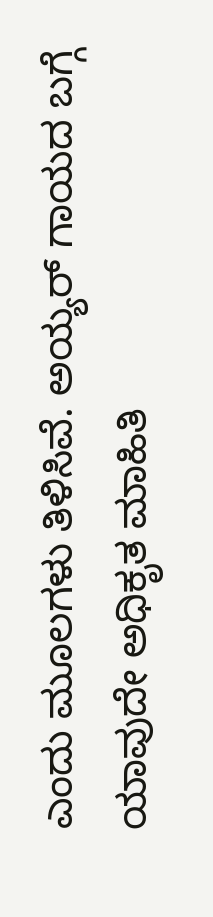ಎಂದು ಮೂಲಗಳು ತಿಳಿಸಿವೆ. ಅಯ್ಯರ್ ಗಾಯದ ಬಗ್ಗೆ ಯಾವುದೇ ಅಧಿಕೃತ ಮಾಹಿತಿ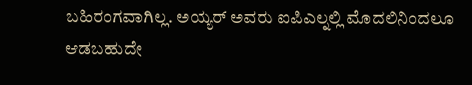ಬಹಿರಂಗವಾಗಿಲ್ಲ. ಅಯ್ಯರ್ ಅವರು ಐಪಿಎಲ್ನಲ್ಲಿ ಮೊದಲಿನಿಂದಲೂ ಆಡಬಹುದೇ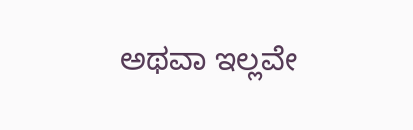ಅಥವಾ ಇಲ್ಲವೇ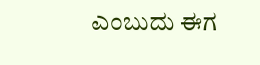ಎಂಬುದು ಈಗ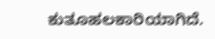ಕುತೂಹಲಕಾರಿಯಾಗಿದೆ.